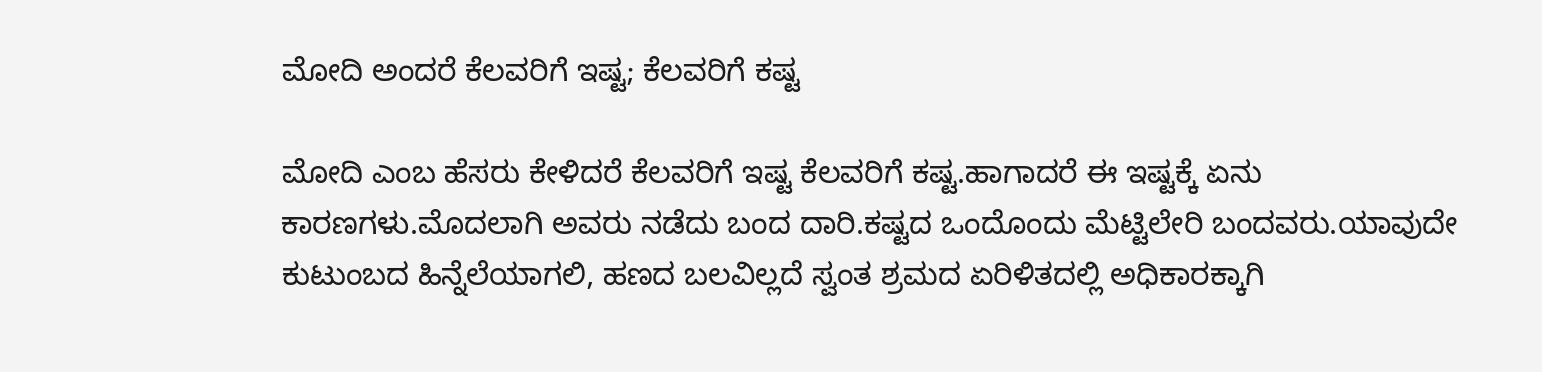ಮೋದಿ ಅಂದರೆ ಕೆಲವರಿಗೆ ಇಷ್ಟ; ಕೆಲವರಿಗೆ ಕಷ್ಟ

ಮೋದಿ ಎಂಬ ಹೆಸರು ಕೇಳಿದರೆ ಕೆಲವರಿಗೆ ಇಷ್ಟ ಕೆಲವರಿಗೆ ಕಷ್ಟ.ಹಾಗಾದರೆ ಈ ಇಷ್ಟಕ್ಕೆ ಏನು ಕಾರಣಗಳು.ಮೊದಲಾಗಿ ಅವರು ನಡೆದು ಬಂದ ದಾರಿ.ಕಷ್ಟದ ಒಂದೊಂದು ಮೆಟ್ಟಿಲೇರಿ ಬಂದವರು.ಯಾವುದೇ ಕುಟುಂಬದ ಹಿನ್ನೆಲೆಯಾಗಲಿ, ಹಣದ ಬಲವಿಲ್ಲದೆ ಸ್ವಂತ ಶ್ರಮದ ಏರಿಳಿತದಲ್ಲಿ ಅಧಿಕಾರಕ್ಕಾಗಿ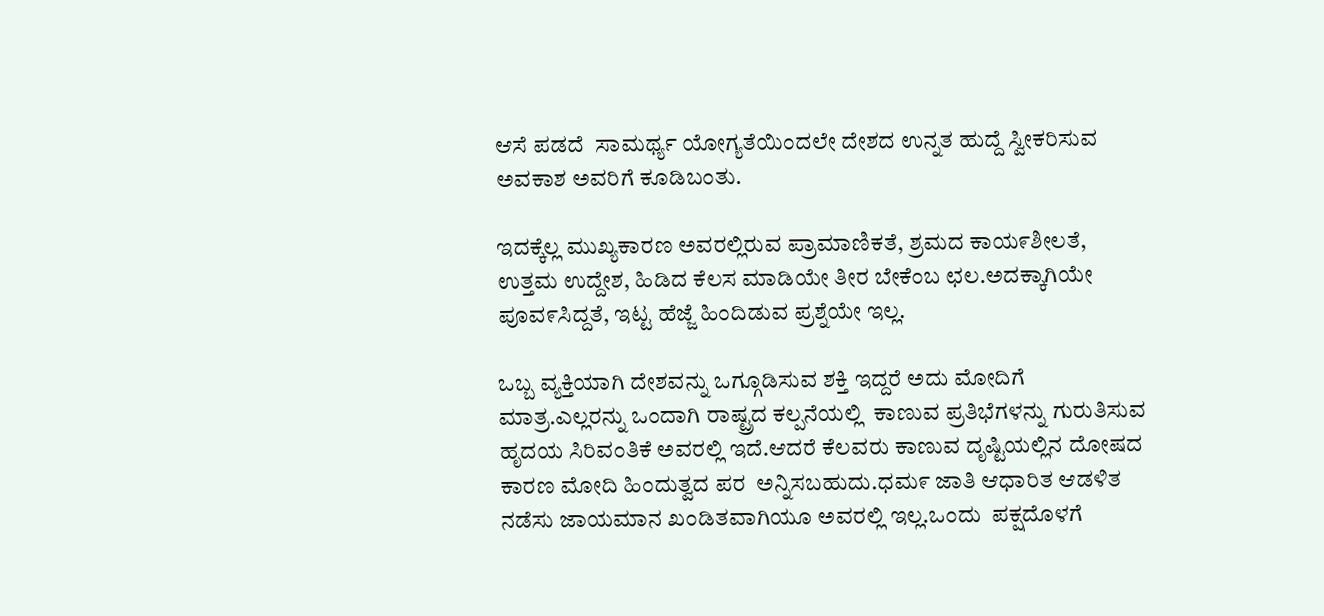ಆಸೆ ಪಡದೆ  ಸಾಮರ್ಥ್ಯ ಯೋಗ್ಯತೆಯಿಂದಲೇ ದೇಶದ ಉನ್ನತ ಹುದ್ದೆ ಸ್ವೀಕರಿಸುವ ಅವಕಾಶ ಅವರಿಗೆ ಕೂಡಿಬಂತು.

ಇದಕ್ಕೆಲ್ಲ ಮುಖ್ಯಕಾರಣ ಅವರಲ್ಲಿರುವ ಪ್ರಾಮಾಣಿಕತೆ, ಶ್ರಮದ ಕಾಯ೯ಶೀಲತೆ, ಉತ್ತಮ ಉದ್ದೇಶ, ಹಿಡಿದ ಕೆಲಸ ಮಾಡಿಯೇ ತೀರ ಬೇಕೆಂಬ ಛಲ.ಅದಕ್ಕಾಗಿಯೇ ಪೂವ೯ಸಿದ್ದತೆ, ಇಟ್ಟ ಹೆಜ್ಜೆ ಹಿಂದಿಡುವ ಪ್ರಶ್ನೆಯೇ ಇಲ್ಲ.

ಒಬ್ಬ ವ್ಯಕ್ತಿಯಾಗಿ ದೇಶವನ್ನು ಒಗ್ಗೂಡಿಸುವ ಶಕ್ತಿ ಇದ್ದರೆ ಅದು ಮೋದಿಗೆ ಮಾತ್ರ.ಎಲ್ಲರನ್ನು ಒಂದಾಗಿ ರಾಷ್ಟ್ರದ ಕಲ್ಪನೆಯಲ್ಲಿ  ಕಾಣುವ ಪ್ರತಿಭೆಗಳನ್ನು ಗುರುತಿಸುವ  ಹೃದಯ ಸಿರಿವಂತಿಕೆ ಅವರಲ್ಲಿ ಇದೆ.ಆದರೆ ಕೆಲವರು ಕಾಣುವ ದೃಷ್ಟಿಯಲ್ಲಿನ ದೋಷದ ಕಾರಣ ಮೋದಿ ಹಿಂದುತ್ವದ ಪರ  ಅನ್ನಿಸಬಹುದು.ಧಮ೯ ಜಾತಿ ಆಧಾರಿತ ಆಡಳಿತ ನಡೆಸು ಜಾಯಮಾನ ಖಂಡಿತವಾಗಿಯೂ ಅವರಲ್ಲಿ ಇಲ್ಲ.ಒಂದು  ಪಕ್ಷದೊಳಗೆ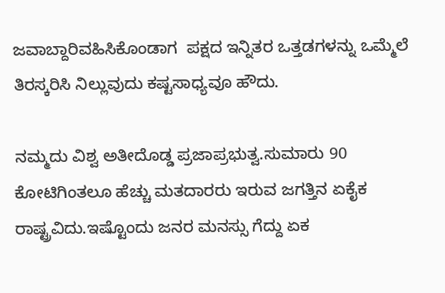ಜವಾಬ್ದಾರಿವಹಿಸಿಕೊಂಡಾಗ  ಪಕ್ಷದ ಇನ್ನಿತರ ಒತ್ತಡಗಳನ್ನು ಒಮ್ಮೆಲೆ ತಿರಸ್ಕರಿಸಿ ನಿಲ್ಲುವುದು ಕಷ್ಟಸಾಧ್ಯವೂ ಹೌದು.

ನಮ್ಮದು ವಿಶ್ವ ಅತೀದೊಡ್ಡ ಪ್ರಜಾಪ್ರಭುತ್ವ.ಸುಮಾರು 90 ಕೋಟಿಗಿಂತಲೂ ಹೆಚ್ಚು ಮತದಾರರು ಇರುವ ಜಗತ್ತಿನ ಏಕೈಕ ರಾಷ್ಟ್ರವಿದು.ಇಷ್ಟೊಂದು ಜನರ ಮನಸ್ಸು ಗೆದ್ದು ಏಕ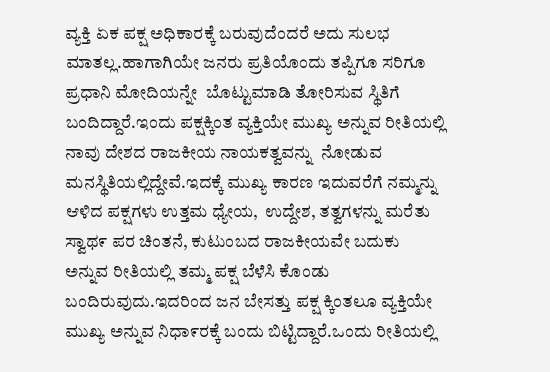ವ್ಯಕ್ತಿ ಏಕ ಪಕ್ಷ ಅಧಿಕಾರಕ್ಕೆ ಬರುವುದೆಂದರೆ ಅದು ಸುಲಭ ಮಾತಲ್ಲ.ಹಾಗಾಗಿಯೇ ಜನರು ಪ್ರತಿಯೊಂದು ತಪ್ಪಿಗೂ ಸರಿಗೂ ಪ್ರಧಾನಿ ಮೋದಿಯನ್ನೇ  ಬೊಟ್ಟುಮಾಡಿ ತೋರಿಸುವ ಸ್ಥಿತಿಗೆ ಬಂದಿದ್ದಾರೆ.ಇಂದು ಪಕ್ಷಕ್ಕಿಂತ ವ್ಯಕ್ತಿಯೇ ಮುಖ್ಯ ಅನ್ನುವ ರೀತಿಯಲ್ಲಿ ನಾವು ದೇಶದ ರಾಜಕೀಯ ನಾಯಕತ್ವವನ್ನು  ನೋಡುವ ಮನಸ್ಥಿತಿಯಲ್ಲಿದ್ದೇವೆ.ಇದಕ್ಕೆ ಮುಖ್ಯ ಕಾರಣ ಇದುವರೆಗೆ ನಮ್ಮನ್ನು ಆಳಿದ ಪಕ್ಷಗಳು ಉತ್ತಮ ಧ್ಯೇಯ,  ಉದ್ದೇಶ, ತತ್ವಗಳನ್ನು ಮರೆತು ಸ್ವಾಥ೯ ಪರ ಚಿಂತನೆ, ಕುಟುಂಬದ ರಾಜಕೀಯವೇ ಬದುಕು ಅನ್ನುವ ರೀತಿಯಲ್ಲಿ ತಮ್ಮ ಪಕ್ಷ ಬೆಳೆಸಿ ಕೊಂಡು ಬಂದಿರುವುದು.ಇದರಿಂದ ಜನ ಬೇಸತ್ತು ಪಕ್ಷ ಕ್ಕಿಂತಲೂ ವ್ಯಕ್ತಿಯೇ ಮುಖ್ಯ ಅನ್ನುವ ನಿಧಾ೯ರಕ್ಕೆ ಬಂದು ಬಿಟ್ಟಿದ್ದಾರೆ.ಒಂದು ರೀತಿಯಲ್ಲಿ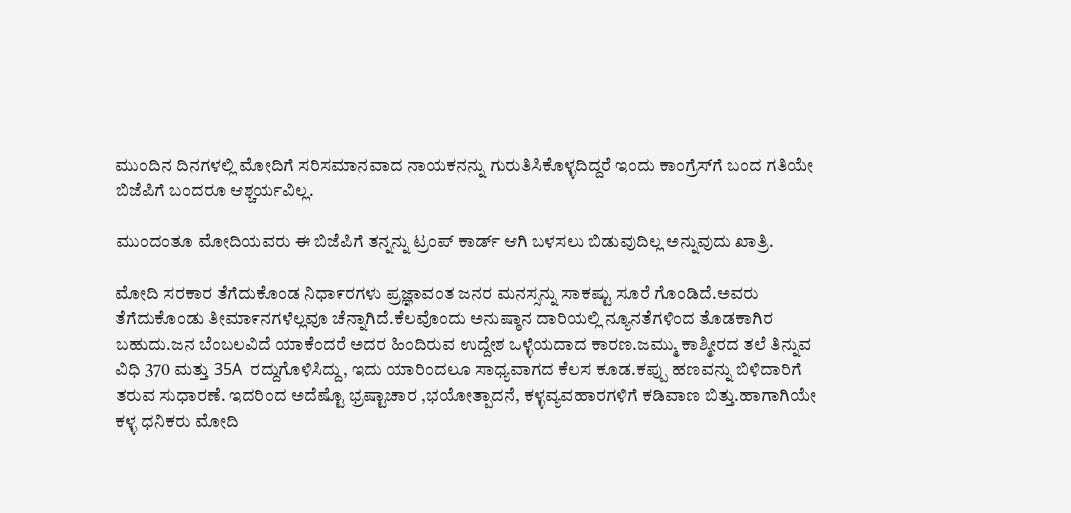ಮುಂದಿನ ದಿನಗಳಲ್ಲಿ ಮೋದಿಗೆ ಸರಿಸಮಾನವಾದ ನಾಯಕನನ್ನು ಗುರುತಿಸಿಕೊಳ್ಳದಿದ್ದರೆ ಇಂದು ಕಾಂಗ್ರೆಸ್‌ಗೆ ಬಂದ ಗತಿಯೇ ಬಿಜೆಪಿಗೆ ಬಂದರೂ ಆಶ್ಚರ್ಯವಿಲ್ಲ.

ಮುಂದಂತೂ ಮೋದಿಯವರು ಈ ಬಿಜೆಪಿಗೆ ತನ್ನನ್ನು ಟ್ರಂಪ್ ಕಾರ್ಡ್‌ ಆಗಿ ಬಳಸಲು ಬಿಡುವುದಿಲ್ಲ ಅನ್ನುವುದು ಖಾತ್ರಿ.

ಮೋದಿ ಸರಕಾರ ತೆಗೆದುಕೊಂಡ ನಿಧಾ೯ರಗಳು ಪ್ರಜ್ಞಾವಂತ ಜನರ ಮನಸ್ಸನ್ನು ಸಾಕಷ್ಟು ಸೂರೆ ಗೊಂಡಿದೆ.ಅವರು ತೆಗೆದುಕೊಂಡು ತೀಮಾ೯ನಗಳೆಲ್ಲವೂ ಚೆನ್ನಾಗಿದೆ.ಕೆಲವೊಂದು ಅನುಷ್ಠಾನ ದಾರಿಯಲ್ಲಿ ನ್ಯೂನತೆಗಳಿಂದ ತೊಡಕಾಗಿರ ಬಹುದು.ಜನ ಬೆಂಬಲವಿದೆ ಯಾಕೆಂದರೆ ಅದರ ಹಿಂದಿರುವ ಉದ್ದೇಶ ಒಳ್ಳೆಯದಾದ ಕಾರಣ.ಜಮ್ಮು ಕಾಶ್ಮೀರದ ತಲೆ ತಿನ್ನುವ ವಿಧಿ 370 ಮತ್ತು 35A  ರದ್ದುಗೊಳಿಸಿದ್ದು, ಇದು ಯಾರಿಂದಲೂ ಸಾಧ್ಯವಾಗದ ಕೆಲಸ ಕೂಡ.ಕಪ್ಪು ಹಣವನ್ನು ಬಿಳಿದಾರಿಗೆ ತರುವ ಸುಧಾರಣೆ. ಇದರಿಂದ ಅದೆಷ್ಟೊ ಭ್ರಷ್ಟಾಚಾರ ,ಭಯೋತ್ಪಾದನೆ, ಕಳ್ಳವ್ಯವಹಾರಗಳಿಗೆ ಕಡಿವಾಣ ಬಿತ್ತು.ಹಾಗಾಗಿಯೇ ಕಳ್ಳ ಧನಿಕರು ಮೋದಿ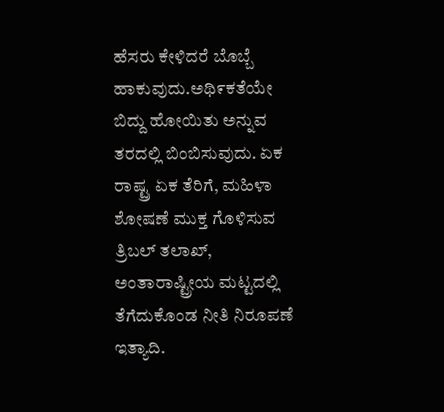ಹೆಸರು ಕೇಳಿದರೆ ಬೊಬ್ಬೆ ಹಾಕುವುದು.ಅಥಿ೯ಕತೆಯೇ ಬಿದ್ದು ಹೋಯಿತು ಅನ್ನುವ ತರದಲ್ಲಿ ಬಿಂಬಿಸುವುದು. ಏಕ ರಾಷ್ಟ್ರ ಏಕ ತೆರಿಗೆ, ಮಹಿಳಾ ಶೋಷಣೆ ಮುಕ್ತ ಗೊಳಿಸುವ ತ್ರಿಬಲ್ ತಲಾಖ್, ಅಂತಾರಾಷ್ಟ್ರೀಯ ಮಟ್ಟದಲ್ಲಿ ತೆಗೆದುಕೊಂಡ ನೀತಿ ನಿರೂಪಣೆ ಇತ್ಯಾದಿ.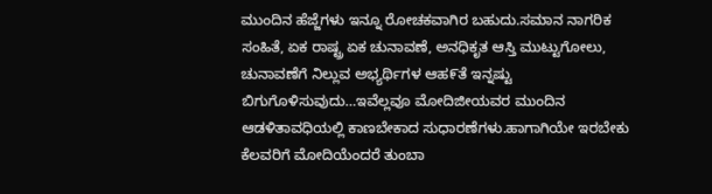ಮುಂದಿನ ಹೆಜ್ಜೆಗಳು ಇನ್ನೂ ರೋಚಕವಾಗಿರ ಬಹುದು.ಸಮಾನ ನಾಗರಿಕ ಸಂಹಿತೆ, ಏಕ ರಾಷ್ಟ್ರ ಏಕ ಚುನಾವಣೆ, ಅನಧಿಕೃತ ಆಸ್ತಿ ಮುಟ್ಟುಗೋಲು, ಚುನಾವಣೆಗೆ ನಿಲ್ಲುವ ಅಭ್ಯರ್ಥಿಗಳ ಆಹ೯ತೆ ಇನ್ನಷ್ಟು ಬಿಗುಗೊಳಿಸುವುದು…ಇವೆಲ್ಲವೂ ಮೋದಿಜೀಯವರ ಮುಂದಿನ  ಆಡಳಿತಾವಧಿಯಲ್ಲಿ ಕಾಣಬೇಕಾದ ಸುಧಾರಣೆಗಳು.ಹಾಗಾಗಿಯೇ ಇರಬೇಕು ಕೆಲವರಿಗೆ ಮೋದಿಯೆಂದರೆ ತುಂಬಾ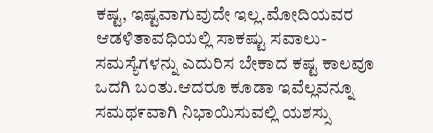ಕಷ್ಟ, ಇಷ್ಟವಾಗುವುದೇ ಇಲ್ಲ.ಮೋದಿಯವರ ಆಡಳಿತಾವಧಿಯಲ್ಲಿ ಸಾಕಷ್ಟು ಸವಾಲು- ಸಮಸ್ಯೆಗಳನ್ನು ಎದುರಿಸ ಬೇಕಾದ ಕಷ್ಟ ಕಾಲವೂ ಒದಗಿ ಬಂತು.ಆದರೂ ಕೂಡಾ ಇವೆಲ್ಲವನ್ನೂ ಸಮಥ೯ವಾಗಿ ನಿಭಾಯಿಸುವಲ್ಲಿ ಯಶಸ್ಸು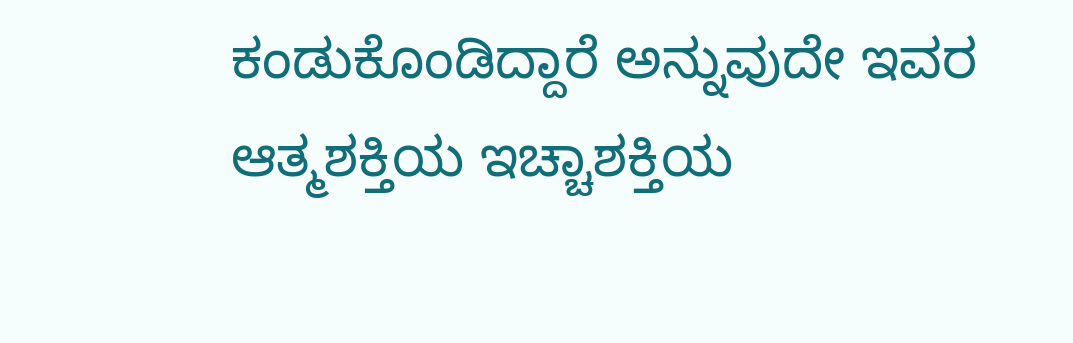ಕಂಡುಕೊಂಡಿದ್ದಾರೆ ಅನ್ನುವುದೇ ಇವರ ಆತ್ಮಶಕ್ತಿಯ ಇಚ್ಚಾಶಕ್ತಿಯ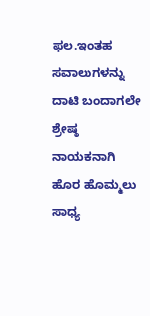ಫಲ.ಇಂತಹ ಸವಾಲುಗಳನ್ನು ದಾಟಿ ಬಂದಾಗಲೇ ಶ್ರೇಷ್ಠ ನಾಯಕನಾಗಿ ಹೊರ ಹೊಮ್ಮಲು ಸಾಧ್ಯ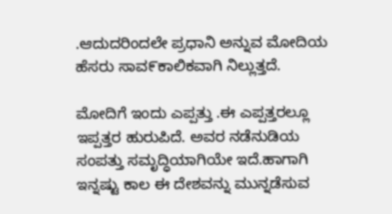.ಆದುದರಿಂದಲೇ ಪ್ರಧಾನಿ ಅನ್ನುವ ಮೋದಿಯ ಹೆಸರು ಸಾವ೯ಕಾಲಿಕವಾಗಿ ನಿಲ್ಲುತ್ತದೆ.

ಮೋದಿಗೆ ಇಂದು ಎಪ್ಪತ್ತು .ಈ ಎಪ್ಪತ್ತರಲ್ಲೂ  ಇಪ್ಪತ್ತರ ಹುರುಪಿದೆ. ಅವರ ನಡೆನುಡಿಯ ಸಂಪತ್ತು ಸಮೃದ್ಧಿಯಾಗಿಯೇ ಇದೆ.ಹಾಗಾಗಿ ಇನ್ನಷ್ಟು ಕಾಲ ಈ ದೇಶವನ್ನು ಮುನ್ನಡೆಸುವ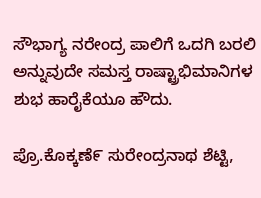ಸೌಭಾಗ್ಯ ನರೇಂದ್ರ ಪಾಲಿಗೆ ಒದಗಿ ಬರಲಿ ಅನ್ನುವುದೇ ಸಮಸ್ತ ರಾಷ್ಟ್ರಾಭಿಮಾನಿಗಳ ಶುಭ ಹಾರೈಕೆಯೂ ಹೌದು.

ಪ್ರೊ.ಕೊಕ್ಕಣೆ೯ ಸುರೇಂದ್ರನಾಥ ಶೆಟ್ಟಿ,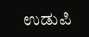ಉಡುಪಿ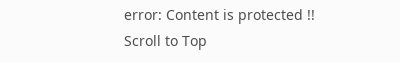error: Content is protected !!
Scroll to Top